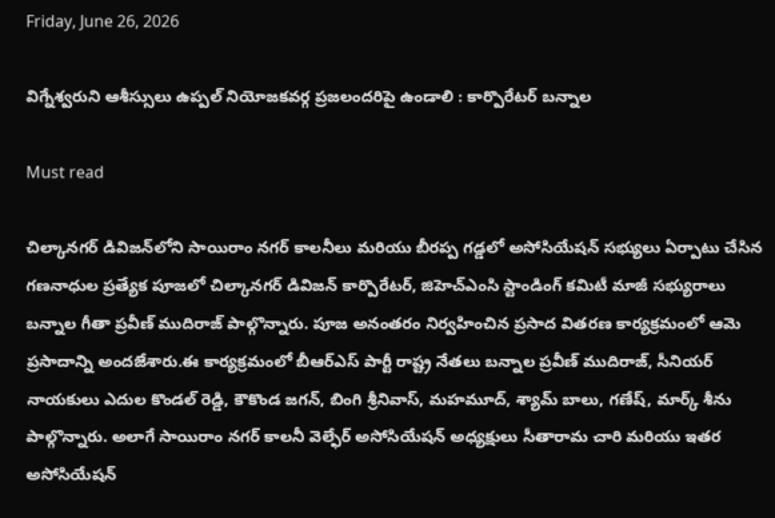Friday, June 26, 2026

విగ్నేశ్వరుని ఆశీస్సులు ఉప్పల్ నియోజకవర్గ ప్రజలందరిపై ఉండాలి : కార్పొరేటర్ బన్నాల

Must read

చిల్కానగర్ డివిజన్‌లోని సాయిరాం నగర్ కాలనీలు మరియు బీరప్ప గడ్డలో అసోసియేషన్ సభ్యులు ఏర్పాటు చేసిన గణనాధుల ప్రత్యేక పూజలో చిల్కానగర్ డివిజన్ కార్పొరేటర్, జిహెచ్ఎంసి స్టాండింగ్ కమిటీ మాజీ సభ్యురాలు బన్నాల గీతా ప్రవీణ్ ముదిరాజ్ పాల్గొన్నారు. పూజ అనంతరం నిర్వహించిన ప్రసాద వితరణ కార్యక్రమంలో ఆమె ప్రసాదాన్ని అందజేశారు.ఈ కార్యక్రమంలో బీఆర్‌ఎస్ పార్టీ రాష్ట్ర నేతలు బన్నాల ప్రవీణ్ ముదిరాజ్, సీనియర్ నాయకులు ఎదుల కొండల్ రెడ్డి, కౌకొండ జగన్, బింగి శ్రీనివాస్, మహమూద్, శ్యామ్ బాలు, గణేష్, మార్క్ శీను పాల్గొన్నారు. అలాగే సాయిరాం నగర్ కాలనీ వెల్ఫేర్ అసోసియేషన్ అధ్యక్షులు సీతారామ చారి మరియు ఇతర అసోసియేషన్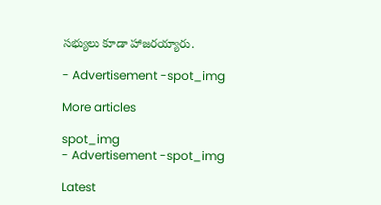సభ్యులు కూడా హాజరయ్యారు.

- Advertisement -spot_img

More articles

spot_img
- Advertisement -spot_img

Latest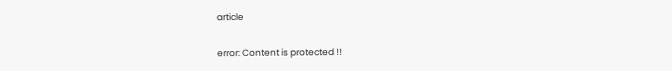article

error: Content is protected !!